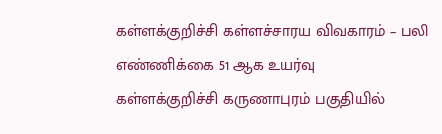கள்ளக்குறிச்சி கள்ளச்சாரய விவகாரம் – பலி எண்ணிக்கை 51 ஆக உயர்வு
கள்ளக்குறிச்சி கருணாபுரம் பகுதியில்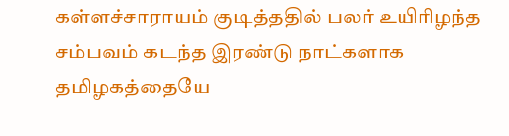கள்ளச்சாராயம் குடித்ததில் பலர் உயிரிழந்த சம்பவம் கடந்த இரண்டு நாட்களாக தமிழகத்தையே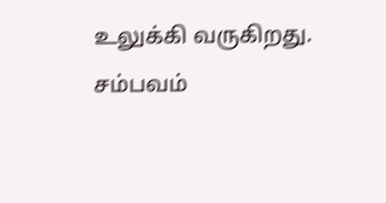உலுக்கி வருகிறது. சம்பவம்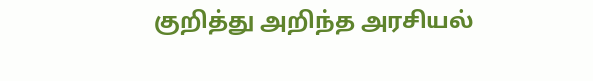குறித்து அறிந்த அரசியல்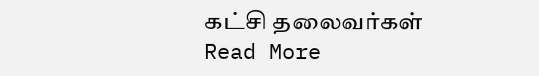கட்சி தலைவர்கள்
Read More